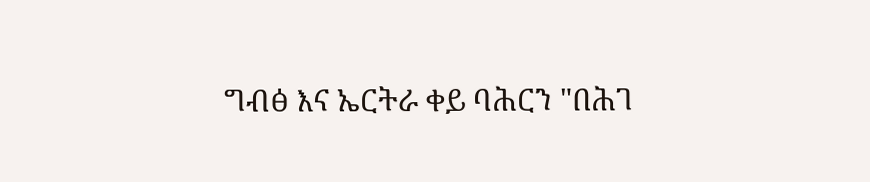ግብፅ እና ኤርትራ ቀይ ባሕርን "በሕገ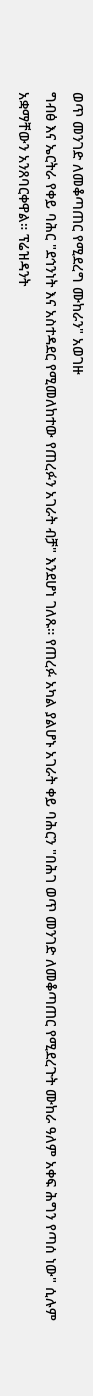ወጥ መንገድ ለመቆጣጠር የሚደረግ ሙከራን" አወገዙ
ግብፅ እና ኤርትራ የቀይ ባሕር "ደኅንነት እና አስተዳደር የሚመለከተው የጠረፉን አገራት ብቻ" እንደሆነ ገለጹ። የጠረፉ አካል ያልሆኑ አገራት ቀይ ባሕርን "በሕገ ወጥ መንገድ ለመቆጣጠር የሚደረጉት ሙከራ ዓለም አቀፍ ሕግን የጣሰ ነው" ሲሉም አቋማቸውን አንጸባርቀዋል። ፕሬዝዳንት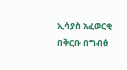ኢሳያስ አፈወርቂ በቅርቡ በግብፅ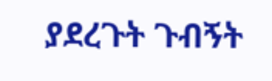ያደረጉት ጉብኝት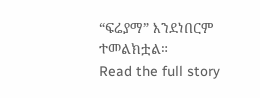“ፍሬያማ” እንደነበርም ተመልክቷል።
Read the full story